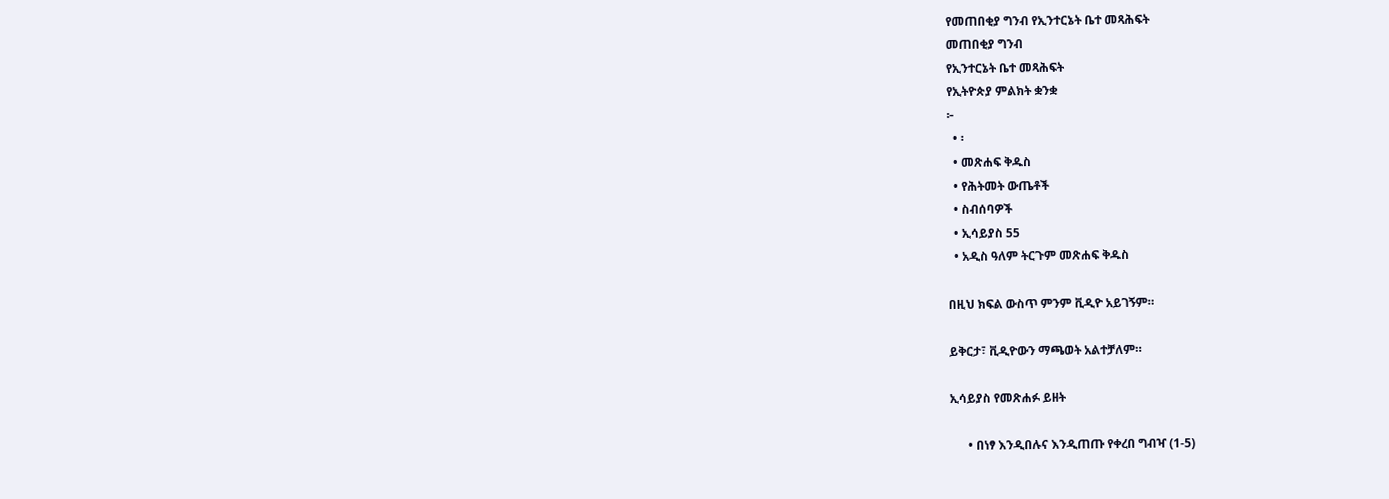የመጠበቂያ ግንብ የኢንተርኔት ቤተ መጻሕፍት
መጠበቂያ ግንብ
የኢንተርኔት ቤተ መጻሕፍት
የኢትዮጵያ ምልክት ቋንቋ
፦
  • ፡
  • መጽሐፍ ቅዱስ
  • የሕትመት ውጤቶች
  • ስብሰባዎች
  • ኢሳይያስ 55
  • አዲስ ዓለም ትርጉም መጽሐፍ ቅዱስ

በዚህ ክፍል ውስጥ ምንም ቪዲዮ አይገኝም።

ይቅርታ፣ ቪዲዮውን ማጫወት አልተቻለም።

ኢሳይያስ የመጽሐፉ ይዘት

      • በነፃ እንዲበሉና እንዲጠጡ የቀረበ ግብዣ (1-5)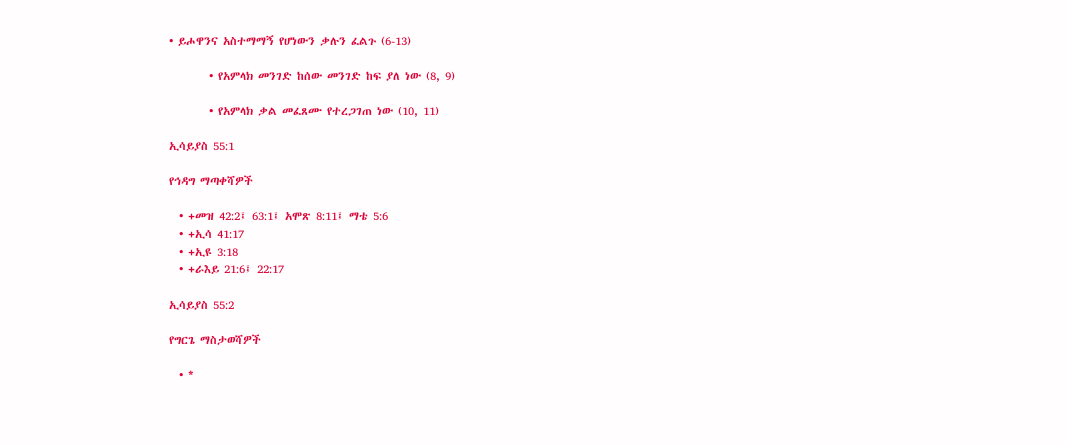• ይሖዋንና አስተማማኝ የሆነውን ቃሉን ፈልጉ (6-13)

        • የአምላክ መንገድ ከሰው መንገድ ከፍ ያለ ነው (8, 9)

        • የአምላክ ቃል መፈጸሙ የተረጋገጠ ነው (10, 11)

ኢሳይያስ 55:1

የኅዳግ ማጣቀሻዎች

  • +መዝ 42:2፤ 63:1፤ አሞጽ 8:11፤ ማቴ 5:6
  • +ኢሳ 41:17
  • +ኢዩ 3:18
  • +ራእይ 21:6፤ 22:17

ኢሳይያስ 55:2

የግርጌ ማስታወሻዎች

  • *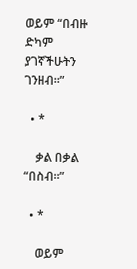ወይም “በብዙ ድካም ያገኛችሁትን ገንዘብ።”

  • *

    ቃል በቃል “በስብ።”

  • *

    ወይም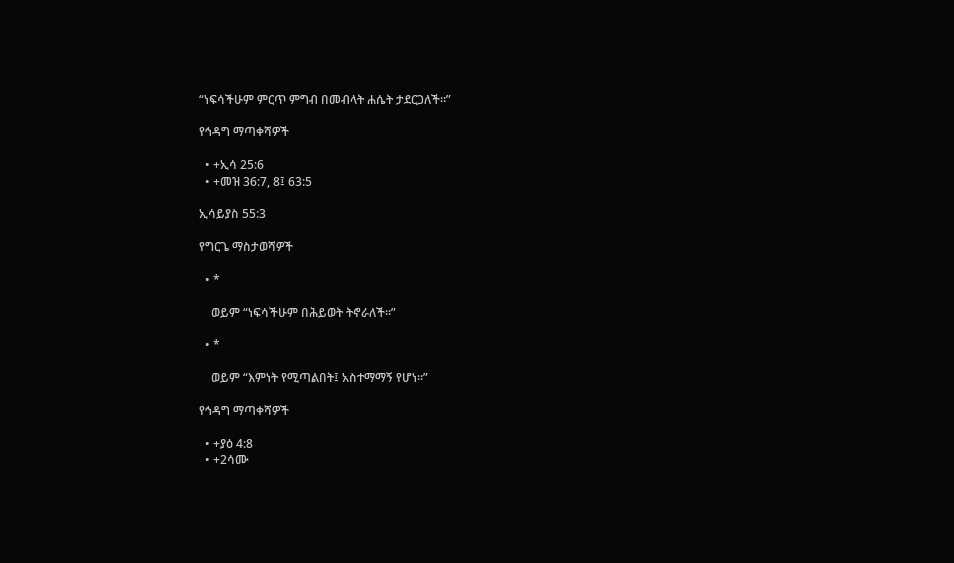“ነፍሳችሁም ምርጥ ምግብ በመብላት ሐሴት ታደርጋለች።”

የኅዳግ ማጣቀሻዎች

  • +ኢሳ 25:6
  • +መዝ 36:7, 8፤ 63:5

ኢሳይያስ 55:3

የግርጌ ማስታወሻዎች

  • *

    ወይም “ነፍሳችሁም በሕይወት ትኖራለች።”

  • *

    ወይም “እምነት የሚጣልበት፤ አስተማማኝ የሆነ።”

የኅዳግ ማጣቀሻዎች

  • +ያዕ 4:8
  • +2ሳሙ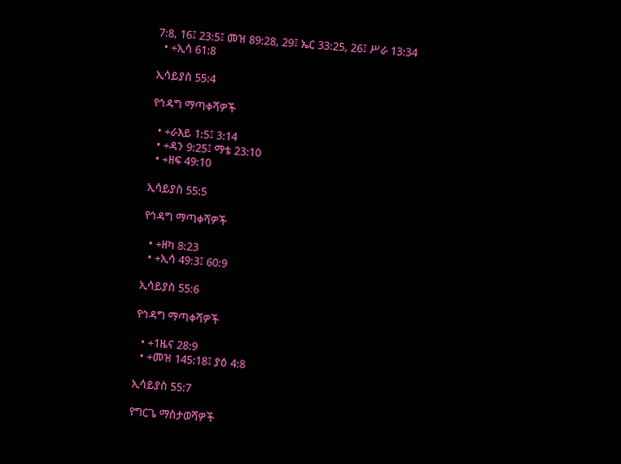7:8, 16፤ 23:5፤ መዝ 89:28, 29፤ ኤር 33:25, 26፤ ሥራ 13:34
  • +ኢሳ 61:8

ኢሳይያስ 55:4

የኅዳግ ማጣቀሻዎች

  • +ራእይ 1:5፤ 3:14
  • +ዳን 9:25፤ ማቴ 23:10
  • +ዘፍ 49:10

ኢሳይያስ 55:5

የኅዳግ ማጣቀሻዎች

  • +ዘካ 8:23
  • +ኢሳ 49:3፤ 60:9

ኢሳይያስ 55:6

የኅዳግ ማጣቀሻዎች

  • +1ዜና 28:9
  • +መዝ 145:18፤ ያዕ 4:8

ኢሳይያስ 55:7

የግርጌ ማስታወሻዎች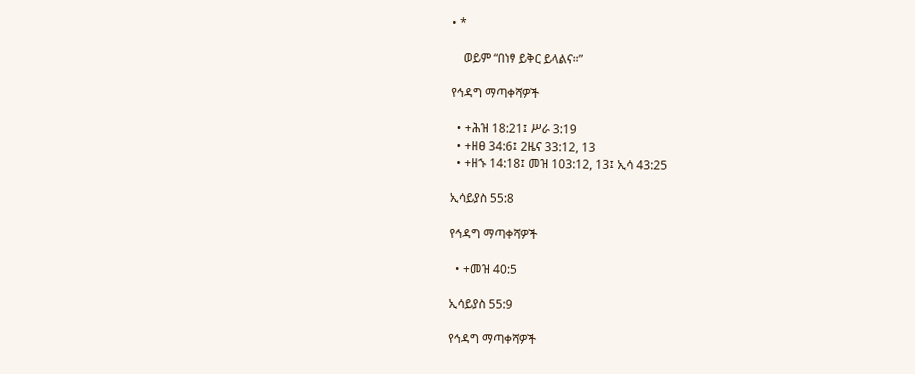• *

    ወይም “በነፃ ይቅር ይላልና።”

የኅዳግ ማጣቀሻዎች

  • +ሕዝ 18:21፤ ሥራ 3:19
  • +ዘፀ 34:6፤ 2ዜና 33:12, 13
  • +ዘኁ 14:18፤ መዝ 103:12, 13፤ ኢሳ 43:25

ኢሳይያስ 55:8

የኅዳግ ማጣቀሻዎች

  • +መዝ 40:5

ኢሳይያስ 55:9

የኅዳግ ማጣቀሻዎች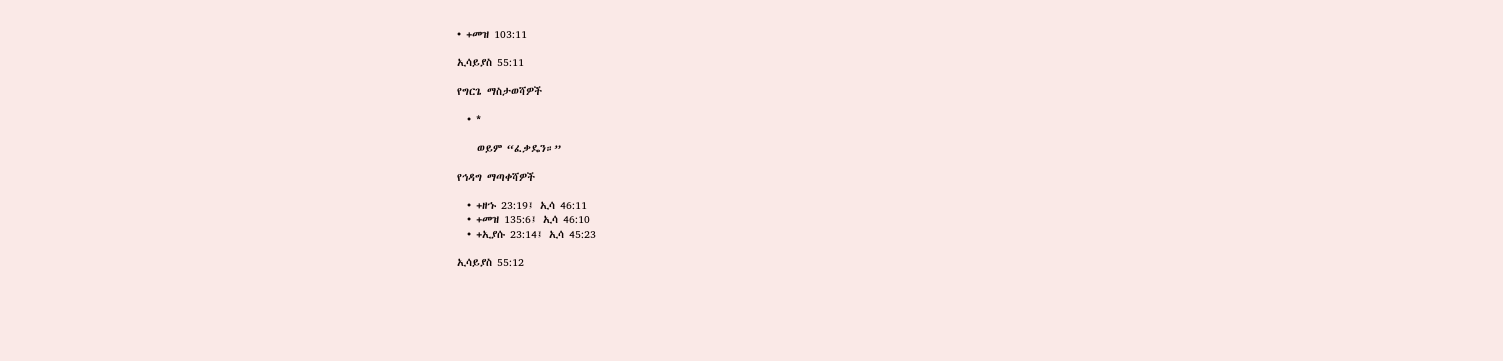• +መዝ 103:11

ኢሳይያስ 55:11

የግርጌ ማስታወሻዎች

  • *

    ወይም “ፈቃዴን።”

የኅዳግ ማጣቀሻዎች

  • +ዘኁ 23:19፤ ኢሳ 46:11
  • +መዝ 135:6፤ ኢሳ 46:10
  • +ኢያሱ 23:14፤ ኢሳ 45:23

ኢሳይያስ 55:12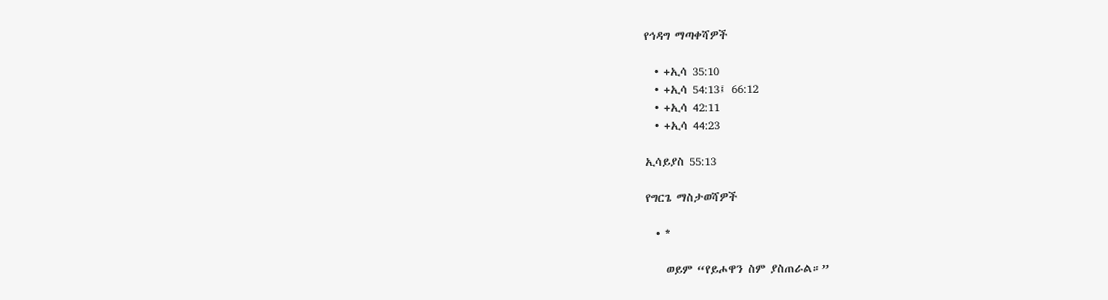የኅዳግ ማጣቀሻዎች

  • +ኢሳ 35:10
  • +ኢሳ 54:13፤ 66:12
  • +ኢሳ 42:11
  • +ኢሳ 44:23

ኢሳይያስ 55:13

የግርጌ ማስታወሻዎች

  • *

    ወይም “የይሖዋን ስም ያስጠራል።”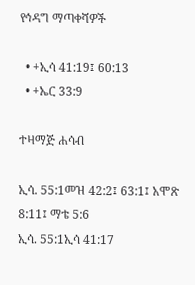የኅዳግ ማጣቀሻዎች

  • +ኢሳ 41:19፤ 60:13
  • +ኤር 33:9

ተዛማጅ ሐሳብ

ኢሳ. 55:1መዝ 42:2፤ 63:1፤ አሞጽ 8:11፤ ማቴ 5:6
ኢሳ. 55:1ኢሳ 41:17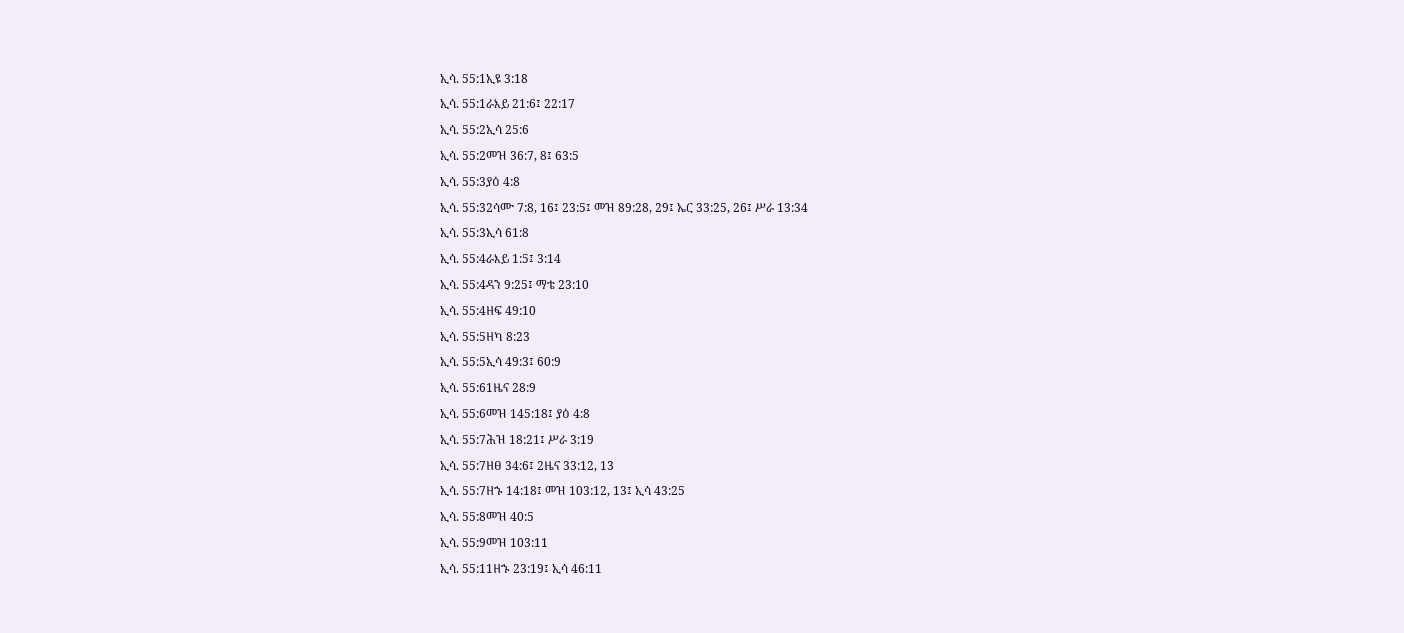ኢሳ. 55:1ኢዩ 3:18
ኢሳ. 55:1ራእይ 21:6፤ 22:17
ኢሳ. 55:2ኢሳ 25:6
ኢሳ. 55:2መዝ 36:7, 8፤ 63:5
ኢሳ. 55:3ያዕ 4:8
ኢሳ. 55:32ሳሙ 7:8, 16፤ 23:5፤ መዝ 89:28, 29፤ ኤር 33:25, 26፤ ሥራ 13:34
ኢሳ. 55:3ኢሳ 61:8
ኢሳ. 55:4ራእይ 1:5፤ 3:14
ኢሳ. 55:4ዳን 9:25፤ ማቴ 23:10
ኢሳ. 55:4ዘፍ 49:10
ኢሳ. 55:5ዘካ 8:23
ኢሳ. 55:5ኢሳ 49:3፤ 60:9
ኢሳ. 55:61ዜና 28:9
ኢሳ. 55:6መዝ 145:18፤ ያዕ 4:8
ኢሳ. 55:7ሕዝ 18:21፤ ሥራ 3:19
ኢሳ. 55:7ዘፀ 34:6፤ 2ዜና 33:12, 13
ኢሳ. 55:7ዘኁ 14:18፤ መዝ 103:12, 13፤ ኢሳ 43:25
ኢሳ. 55:8መዝ 40:5
ኢሳ. 55:9መዝ 103:11
ኢሳ. 55:11ዘኁ 23:19፤ ኢሳ 46:11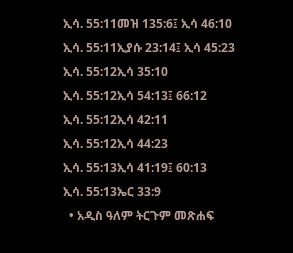ኢሳ. 55:11መዝ 135:6፤ ኢሳ 46:10
ኢሳ. 55:11ኢያሱ 23:14፤ ኢሳ 45:23
ኢሳ. 55:12ኢሳ 35:10
ኢሳ. 55:12ኢሳ 54:13፤ 66:12
ኢሳ. 55:12ኢሳ 42:11
ኢሳ. 55:12ኢሳ 44:23
ኢሳ. 55:13ኢሳ 41:19፤ 60:13
ኢሳ. 55:13ኤር 33:9
  • አዲስ ዓለም ትርጉም መጽሐፍ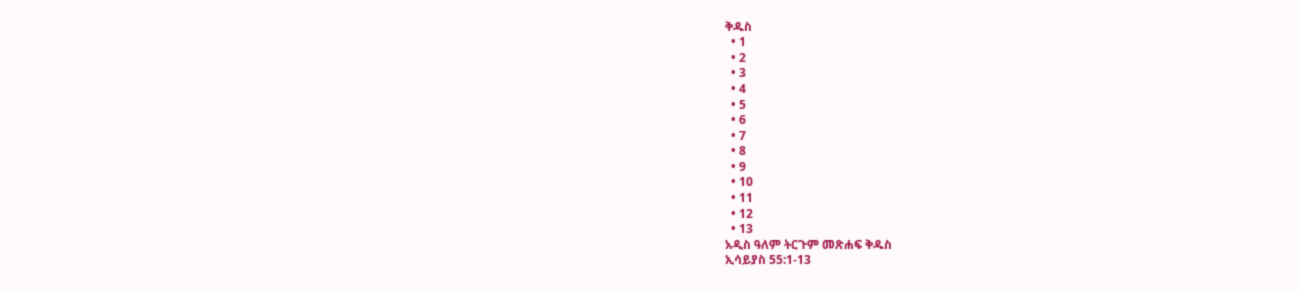ቅዱስ
  • 1
  • 2
  • 3
  • 4
  • 5
  • 6
  • 7
  • 8
  • 9
  • 10
  • 11
  • 12
  • 13
አዲስ ዓለም ትርጉም መጽሐፍ ቅዱስ
ኢሳይያስ 55:1-13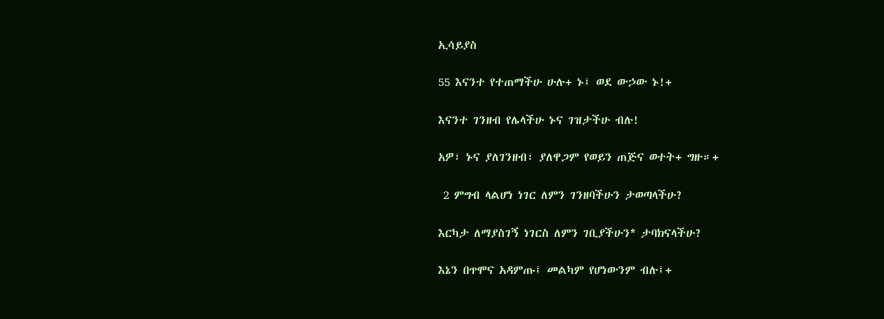ኢሳይያስ

55 እናንተ የተጠማችሁ ሁሉ+ ኑ፤ ወደ ውኃው ኑ!+

እናንተ ገንዘብ የሌላችሁ ኑና ገዝታችሁ ብሉ!

አዎ፣ ኑና ያለገንዘብ፣ ያለዋጋም የወይን ጠጅና ወተት+ ግዙ።+

 2 ምግብ ላልሆነ ነገር ለምን ገንዘባችሁን ታወጣላችሁ?

እርካታ ለማያስገኝ ነገርስ ለምን ገቢያችሁን* ታባክናላችሁ?

እኔን በጥሞና አዳምጡ፤ መልካም የሆነውንም ብሉ፤+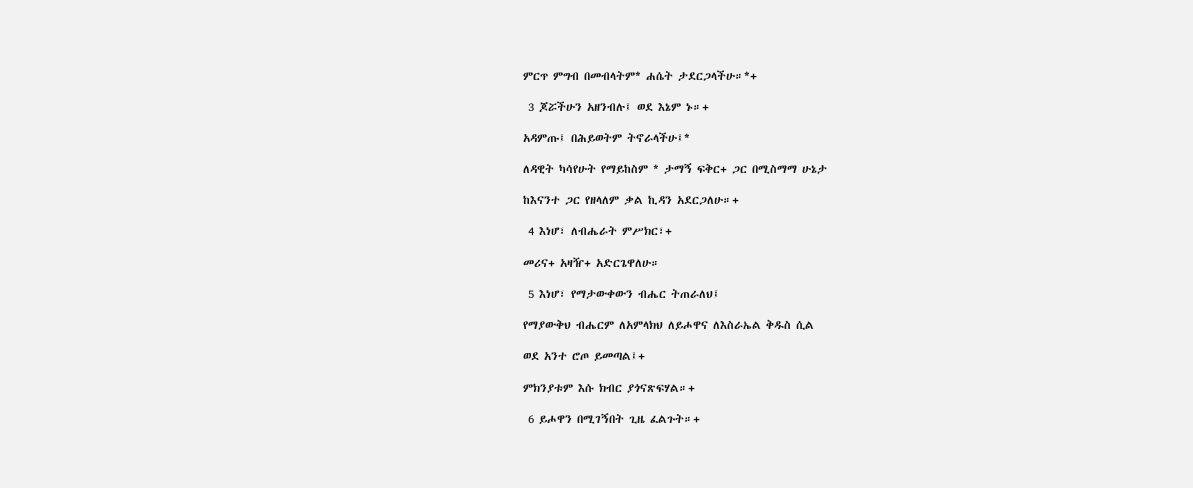ምርጥ ምግብ በመብላትም* ሐሴት ታደርጋላችሁ።*+

 3 ጆሯችሁን አዘንብሉ፤ ወደ እኔም ኑ።+

አዳምጡ፤ በሕይወትም ትኖራላችሁ፤*

ለዳዊት ካሳየሁት የማይከስም * ታማኝ ፍቅር+ ጋር በሚስማማ ሁኔታ

ከእናንተ ጋር የዘላለም ቃል ኪዳን አደርጋለሁ።+

 4 እነሆ፣ ለብሔራት ምሥክር፣+

መሪና+ አዛዥ+ አድርጌዋለሁ።

 5 እነሆ፣ የማታውቀውን ብሔር ትጠራለህ፤

የማያውቅህ ብሔርም ለአምላክህ ለይሖዋና ለእስራኤል ቅዱስ ሲል

ወደ አንተ ሮጦ ይመጣል፤+

ምክንያቱም እሱ ክብር ያጎናጽፍሃል።+

 6 ይሖዋን በሚገኝበት ጊዜ ፈልጉት።+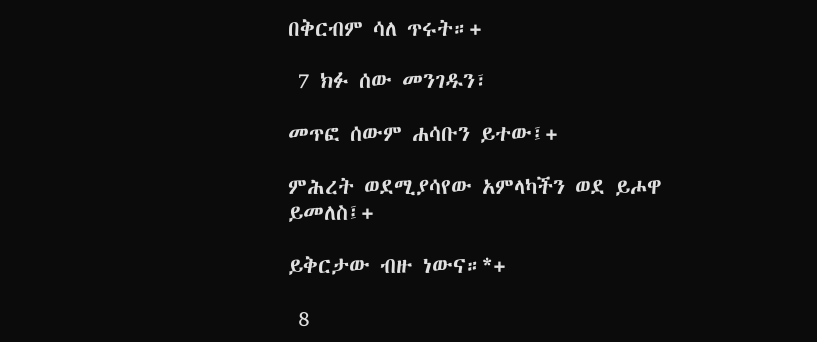በቅርብም ሳለ ጥሩት።+

 7 ክፉ ሰው መንገዱን፣

መጥፎ ሰውም ሐሳቡን ይተው፤+

ምሕረት ወደሚያሳየው አምላካችን ወደ ይሖዋ ይመለስ፤+

ይቅርታው ብዙ ነውና።*+

 8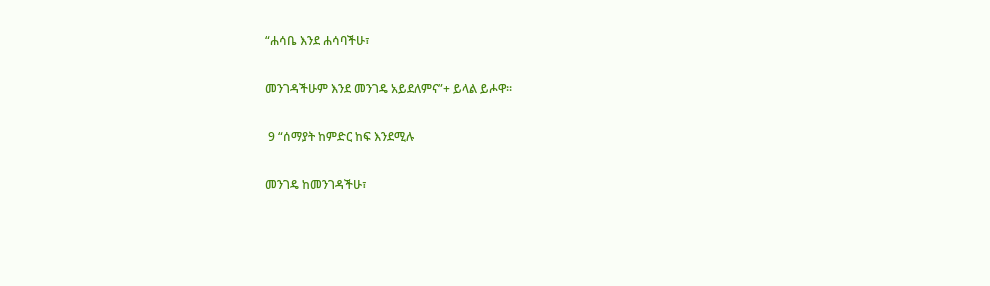“ሐሳቤ እንደ ሐሳባችሁ፣

መንገዳችሁም እንደ መንገዴ አይደለምና”+ ይላል ይሖዋ።

 9 “ሰማያት ከምድር ከፍ እንደሚሉ

መንገዴ ከመንገዳችሁ፣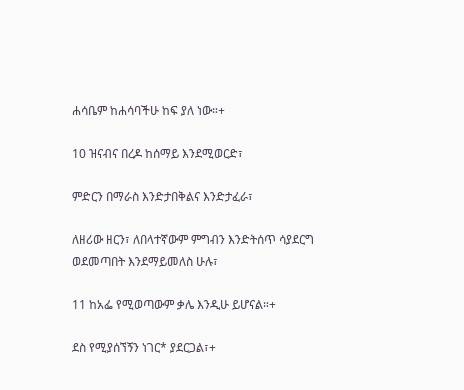ሐሳቤም ከሐሳባችሁ ከፍ ያለ ነው።+

10 ዝናብና በረዶ ከሰማይ እንደሚወርድ፣

ምድርን በማራስ እንድታበቅልና እንድታፈራ፣

ለዘሪው ዘርን፣ ለበላተኛውም ምግብን እንድትሰጥ ሳያደርግ ወደመጣበት እንደማይመለስ ሁሉ፣

11 ከአፌ የሚወጣውም ቃሌ እንዲሁ ይሆናል።+

ደስ የሚያሰኘኝን ነገር* ያደርጋል፣+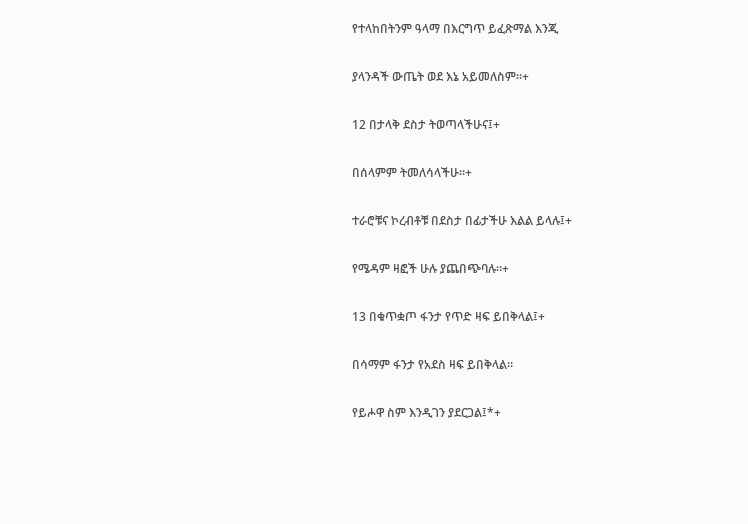የተላከበትንም ዓላማ በእርግጥ ይፈጽማል እንጂ

ያላንዳች ውጤት ወደ እኔ አይመለስም።+

12 በታላቅ ደስታ ትወጣላችሁና፤+

በሰላምም ትመለሳላችሁ።+

ተራሮቹና ኮረብቶቹ በደስታ በፊታችሁ እልል ይላሉ፤+

የሜዳም ዛፎች ሁሉ ያጨበጭባሉ።+

13 በቁጥቋጦ ፋንታ የጥድ ዛፍ ይበቅላል፤+

በሳማም ፋንታ የአደስ ዛፍ ይበቅላል።

የይሖዋ ስም እንዲገን ያደርጋል፤*+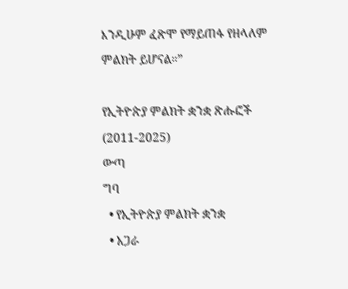እንዲሁም ፈጽሞ የማይጠፋ የዘላለም ምልክት ይሆናል።”

የኢትዮጵያ ምልክት ቋንቋ ጽሑፎች (2011-2025)
ውጣ
ግባ
  • የኢትዮጵያ ምልክት ቋንቋ
  • አጋራ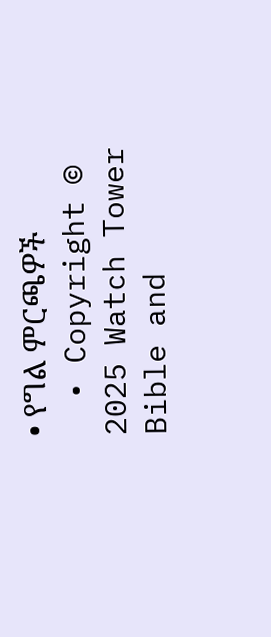• የግል ምርጫዎች
  • Copyright © 2025 Watch Tower Bible and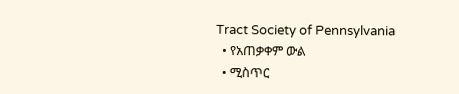Tract Society of Pennsylvania
  • የአጠቃቀም ውል
  • ሚስጥር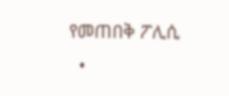የመጠበቅ ፖሊሲ
  •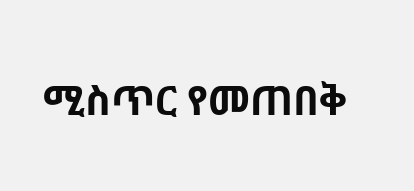ሚስጥር የመጠበቅ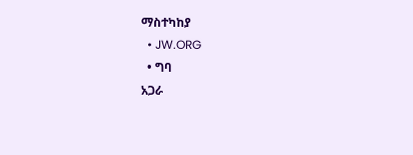ማስተካከያ
  • JW.ORG
  • ግባ
አጋራ